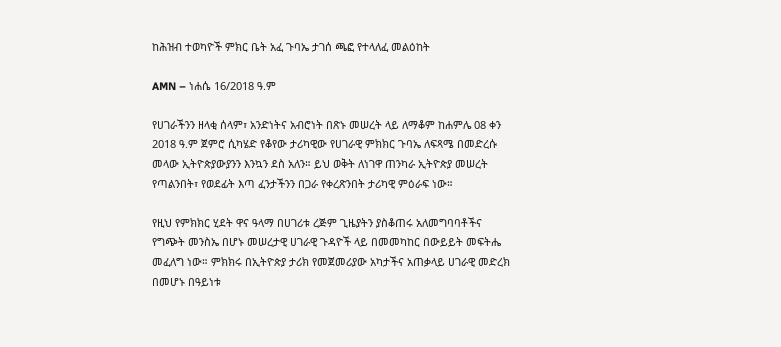ከሕዝብ ተወካዮች ምክር ቤት አፈ ጉባኤ ታገሰ ጫፎ የተላለፈ መልዕከት

AMN – ነሐሴ 16/2018 ዓ.ም

የሀገራችንን ዘላቂ ሰላም፣ አንድነትና አብሮነት በጽኑ መሠረት ላይ ለማቆም ከሐምሌ 08 ቀን 2018 ዓ.ም ጀምሮ ሲካሄድ የቆየው ታሪካዊው የሀገራዊ ምክክር ጉባኤ ለፍጻሜ በመድረሱ መላው ኢትዮጵያውያንን እንኳን ደስ አለን። ይህ ወቅት ለነገዋ ጠንካራ ኢትዮጵያ መሠረት የጣልንበት፣ የወደፊት እጣ ፈንታችንን በጋራ የቀረጽንበት ታሪካዊ ምዕራፍ ነው።

የዚህ የምክክር ሂደት ዋና ዓላማ በሀገሪቱ ረጅም ጊዜያትን ያስቆጠሩ አለመግባባቶችና የግጭት መንስኤ በሆኑ መሠረታዊ ሀገራዊ ጉዳዮች ላይ በመመካከር በውይይት መፍትሔ መፈለግ ነው። ምክክሩ በኢትዮጵያ ታሪክ የመጀመሪያው አካታችና አጠቃላይ ሀገራዊ መድረክ በመሆኑ በዓይነቱ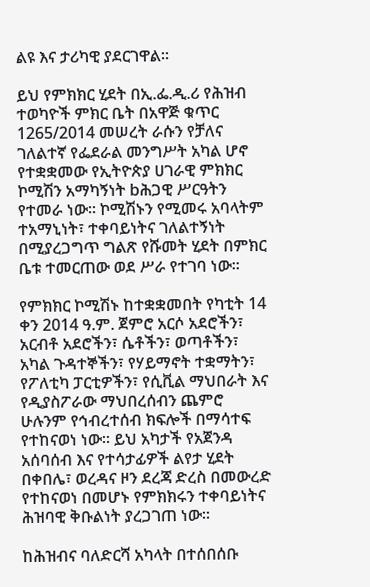ልዩ እና ታሪካዊ ያደርገዋል።

ይህ የምክክር ሂደት በኢ.ፌ.ዲ.ሪ የሕዝብ ተወካዮች ምክር ቤት በአዋጅ ቁጥር 1265/2014 መሠረት ራሱን የቻለና ገለልተኛ የፌደራል መንግሥት አካል ሆኖ የተቋቋመው የኢትዮጵያ ሀገራዊ ምክክር ኮሚሽን አማካኝነት bሕጋዊ ሥርዓትን የተመራ ነው። ኮሚሽኑን የሚመሩ አባላትም ተአማኒነት፣ ተቀባይነትና ገለልተኝነት በሚያረጋግጥ ግልጽ የሹመት ሂደት በምክር ቤቱ ተመርጠው ወደ ሥራ የተገባ ነው።

የምክክር ኮሚሽኑ ከተቋቋመበት የካቲት 14 ቀን 2014 ዓ.ም. ጀምሮ አርሶ አደሮችን፣ አርብቶ አደሮችን፣ ሴቶችን፣ ወጣቶችን፣ አካል ጉዳተኞችን፣ የሃይማኖት ተቋማትን፣ የፖለቲካ ፓርቲዎችን፣ የሲቪል ማህበራት እና የዲያስፖራው ማህበረሰብን ጨምሮ ሁሉንም የኅብረተሰብ ክፍሎች በማሳተፍ የተከናወነ ነው። ይህ አካታች የአጀንዳ አሰባሰብ እና የተሳታፊዎች ልየታ ሂደት በቀበሌ፣ ወረዳና ዞን ደረጃ ድረስ በመውረድ የተከናወነ በመሆኑ የምክክሩን ተቀባይነትና ሕዝባዊ ቅቡልነት ያረጋገጠ ነው።

ከሕዝብና ባለድርሻ አካላት በተሰበሰቡ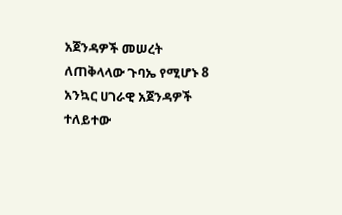አጀንዳዎች መሠረት ለጠቅላላው ጉባኤ የሚሆኑ 8 አንኳር ሀገራዊ አጀንዳዎች ተለይተው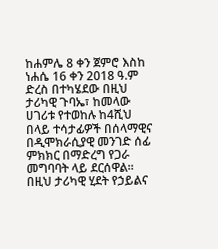ከሐምሌ 8 ቀን ጀምሮ እስከ ነሐሴ 16 ቀን 2018 ዓ.ም ድረስ በተካሄደው በዚህ ታሪካዊ ጉባኤ፣ ከመላው ሀገሪቱ የተወከሉ ከ4ሺህ በላይ ተሳታፊዎች በሰላማዊና በዲሞክራሲያዊ መንገድ ሰፊ ምክክር በማድረግ የጋራ መግባባት ላይ ደርሰዋል። በዚህ ታሪካዊ ሂደት የኃይልና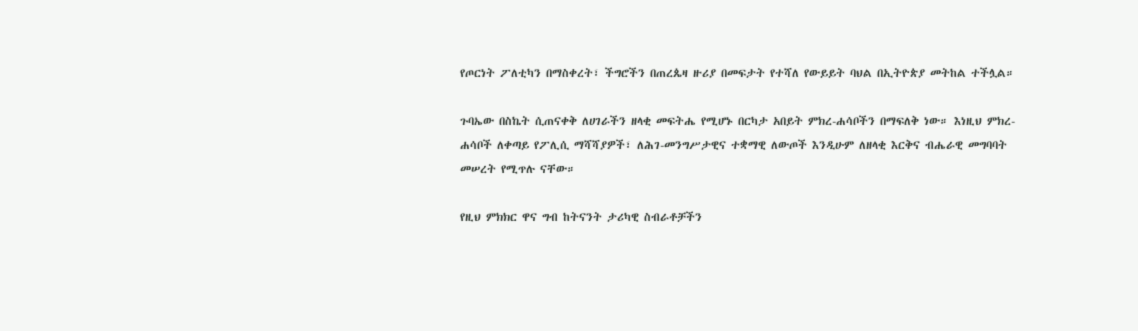የጦርነት ፖለቲካን በማስቀረት፣ ችግሮችን በጠረጴዛ ዙሪያ በመፍታት የተሻለ የውይይት ባህል በኢትዮጵያ መትከል ተችሏል።

ጉባኤው በስኬት ሲጠናቀቅ ለሀገራችን ዘላቂ መፍትሔ የሚሆኑ በርካታ አበይት ምክረ-ሐሳቦችን በማፍለቅ ነው። እነዚህ ምክረ-ሐሳቦች ለቀጣይ የፖሊሲ ማሻሻያዎች፣ ለሕገ-መንግሥታዊና ተቋማዊ ለውጦች እንዲሁም ለዘላቂ እርቅና ብሔራዊ መግባባት መሠረት የሚጥሉ ናቸው።

የዚህ ምክክር ዋና ግብ ከትናንት ታሪካዊ ስብራቶቻችን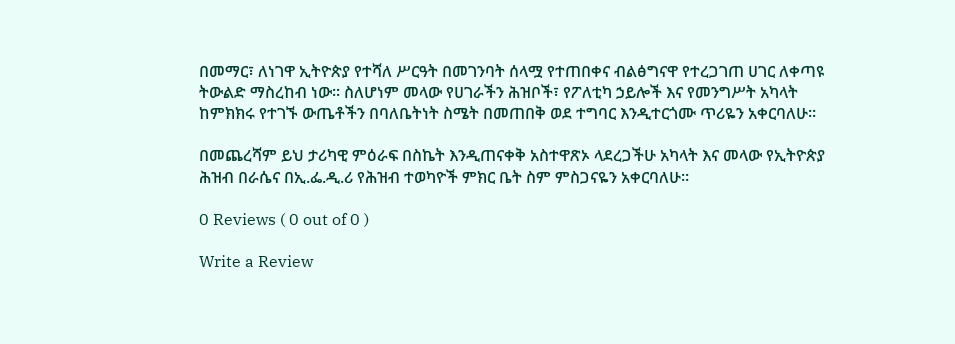በመማር፣ ለነገዋ ኢትዮጵያ የተሻለ ሥርዓት በመገንባት ሰላሟ የተጠበቀና ብልፅግናዋ የተረጋገጠ ሀገር ለቀጣዩ ትውልድ ማስረከብ ነው። ስለሆነም መላው የሀገራችን ሕዝቦች፣ የፖለቲካ ኃይሎች እና የመንግሥት አካላት ከምክክሩ የተገኙ ውጤቶችን በባለቤትነት ስሜት በመጠበቅ ወደ ተግባር እንዲተርጎሙ ጥሪዬን አቀርባለሁ።

በመጨረሻም ይህ ታሪካዊ ምዕራፍ በስኬት እንዲጠናቀቅ አስተዋጽኦ ላደረጋችሁ አካላት እና መላው የኢትዮጵያ ሕዝብ በራሴና በኢ.ፌ.ዲ.ሪ የሕዝብ ተወካዮች ምክር ቤት ስም ምስጋናዬን አቀርባለሁ።

0 Reviews ( 0 out of 0 )

Write a Review